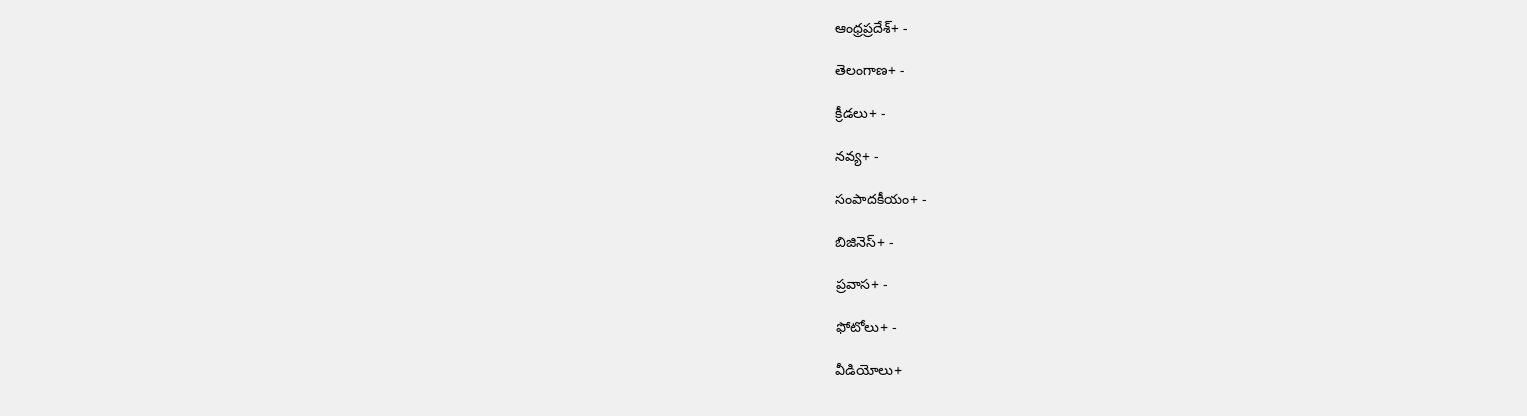ఆంధ్రప్రదేశ్+ -

తెలంగాణ+ -

క్రీడలు+ -

నవ్య+ -

సంపాదకీయం+ -

బిజినెస్+ -

ప్రవాస+ -

ఫోటోలు+ -

వీడియోలు+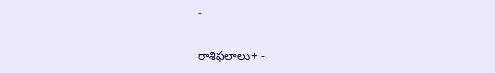-

రాశిఫలాలు+ -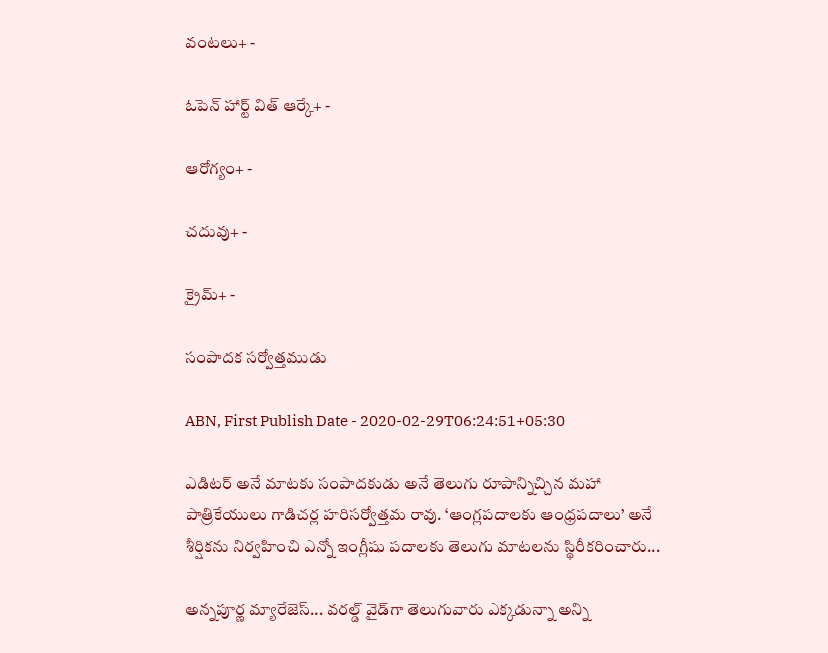వంటలు+ -

ఓపెన్ హార్ట్ విత్ ఆర్కే+ -

ఆరోగ్యం+ -

చదువు+ -

క్రైమ్+ -

సంపాదక సర్వోత్తముడు

ABN, First Publish Date - 2020-02-29T06:24:51+05:30

ఎడిటర్‌ అనే మాటకు సంపాదకుడు అనే తెలుగు రూపాన్నిచ్చిన మహా పాత్రికేయులు గాడిచర్ల హరిసర్వోత్తమ రావు. ‘ఆంగ్లపదాలకు ఆంధ్రపదాలు’ అనే శీర్షికను నిర్వహించి ఎన్నో ఇంగ్లీషు పదాలకు తెలుగు మాటలను స్థిరీకరించారు...

అన్నపూర్ణ మ్యారేజెస్... వరల్డ్ వైడ్‌గా తెలుగువారు ఎక్కడున్నా అన్ని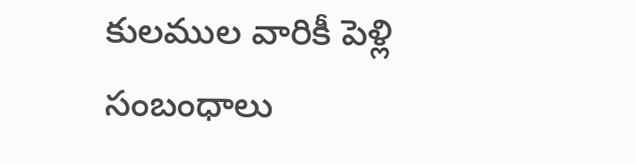కులముల వారికీ పెళ్లి సంబంధాలు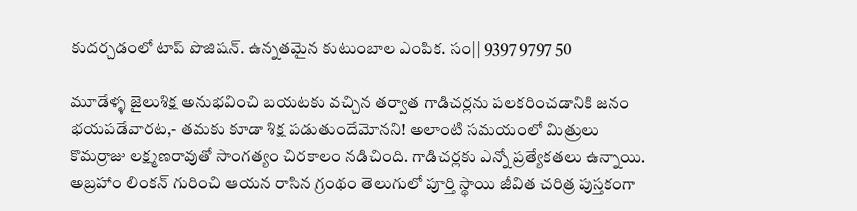కుదర్చడంలో టాప్ పొజిషన్. ఉన్నతమైన కుటుంబాల ఎంపిక. సం|| 9397 9797 50

మూడేళ్ళ జైలుశిక్ష అనుభవించి బయటకు వచ్చిన తర్వాత గాడిచర్లను పలకరించడానికి జనం భయపడేవారట,- తమకు కూడా శిక్ష పడుతుందేమోనని! అలాంటి సమయంలో మిత్రులు కొమర్రాజు లక్ష్మణరావుతో సాంగత్యం చిరకాలం నడిచింది. గాడిచర్లకు ఎన్నో ప్రత్యేకతలు ఉన్నాయి. అబ్రహాం లింకన్‌ గురించి ఆయన రాసిన గ్రంథం తెలుగులో పూర్తి స్థాయి జీవిత చరిత్ర పుస్తకంగా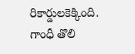రికార్డులకెక్కింది. గాంధీ తొలి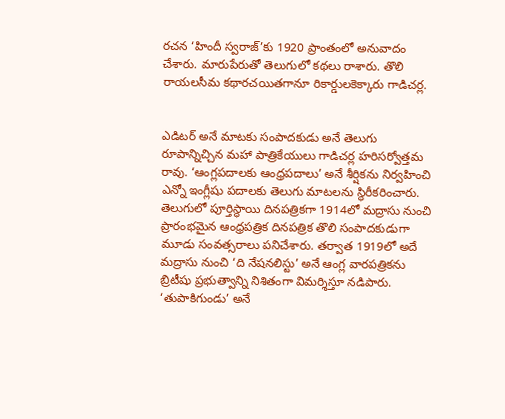రచన ‘హిందీ స్వరాజ్‌’కు 1920 ప్రాంతంలో అనువాదం చేశారు. మారుపేరుతో తెలుగులో కథలు రాశారు. తొలి రాయలసీమ కథారచయితగానూ రికార్డులకెక్కారు గాడిచర్ల.


ఎడిటర్‌ అనే మాటకు సంపాదకుడు అనే తెలుగు రూపాన్నిచ్చిన మహా పాత్రికేయులు గాడిచర్ల హరిసర్వోత్తమ రావు. ‘ఆంగ్లపదాలకు ఆంధ్రపదాలు’ అనే శీర్షికను నిర్వహించి ఎన్నో ఇంగ్లీషు పదాలకు తెలుగు మాటలను స్థిరీకరించారు. తెలుగులో పూర్తిస్థాయి దినపత్రికగా 1914లో మద్రాసు నుంచి ప్రారంభమైన ఆంధ్రపత్రిక దినపత్రిక తొలి సంపాదకుడుగా మూడు సంవత్సరాలు పనిచేశారు. తర్వాత 1919లో అదే మద్రాసు నుంచి ‘ది నేషనలిస్టు’ అనే ఆంగ్ల వారపత్రికను బ్రిటీషు ప్రభుత్వాన్ని నిశితంగా విమర్శిస్తూ నడిపారు. ‘తుపాకిగుండు’ అనే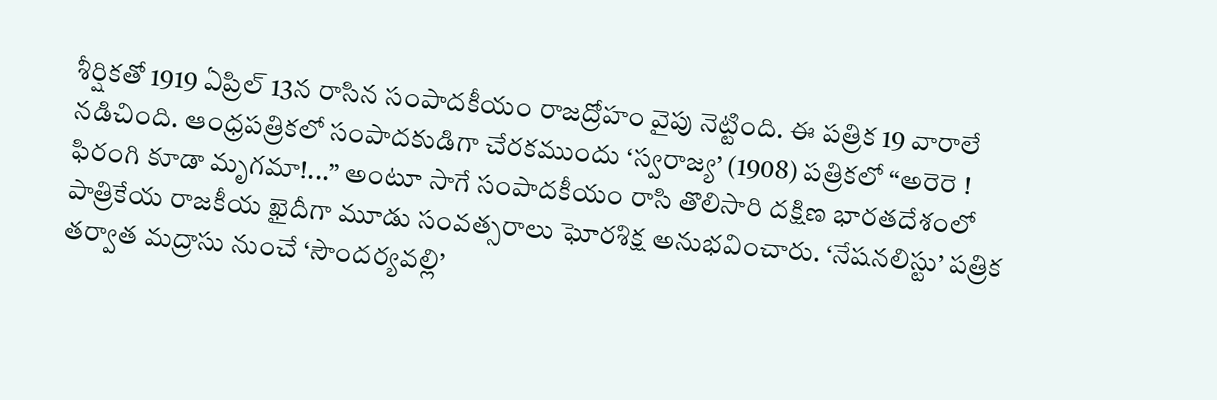శీర్షికతో 1919 ఏప్రిల్‌ 13న రాసిన సంపాదకీయం రాజద్రోహం వైపు నెట్టింది. ఈ పత్రిక 19 వారాలే నడిచింది. ఆంధ్రపత్రికలో సంపాదకుడిగా చేరకముందు ‘స్వరాజ్య’ (1908) పత్రికలో ‘‘అరెరె ! ఫిరంగి కూడా మృగమా!...’’ అంటూ సాగే సంపాదకీయం రాసి తొలిసారి దక్షిణ భారతదేశంలో పాత్రికేయ రాజకీయ ఖైదీగా మూడు సంవత్సరాలు ఘోరశిక్ష అనుభవించారు. ‘నేషనలిస్టు’ పత్రిక తర్వాత మద్రాసు నుంచే ‘సౌందర్యవల్లి’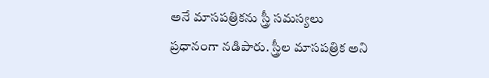అనే మాసపత్రికను స్త్రీ సమస్యలు ప్రధానంగా నడిపారు. స్త్రీల మాసపత్రిక అని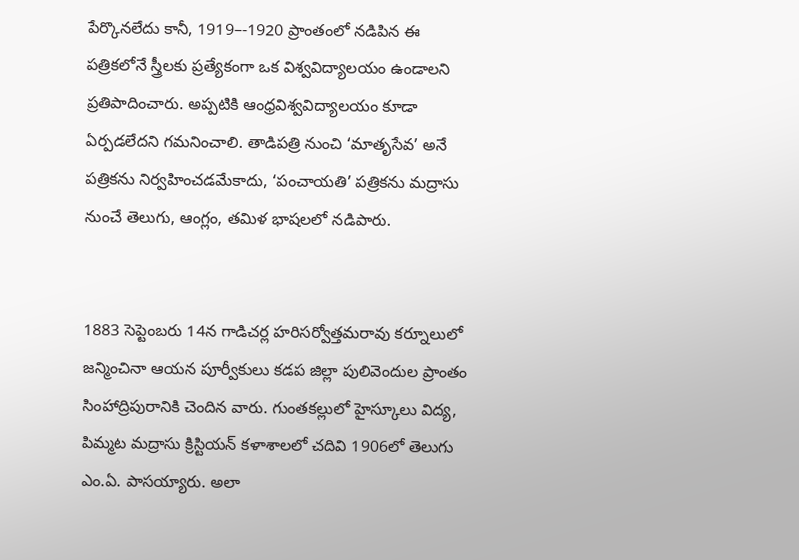పేర్కొనలేదు కానీ, 1919–-1920 ప్రాంతంలో నడిపిన ఈ పత్రికలోనే స్త్రీలకు ప్రత్యేకంగా ఒక విశ్వవిద్యాలయం ఉండాలని ప్రతిపాదించారు. అప్పటికి ఆంధ్రవిశ్వవిద్యాలయం కూడా ఏర్పడలేదని గమనించాలి. తాడిపత్రి నుంచి ‘మాతృసేవ’ అనే పత్రికను నిర్వహించడమేకాదు, ‘పంచాయతి’ పత్రికను మద్రాసు నుంచే తెలుగు, ఆంగ్లం, తమిళ భాషలలో నడిపారు.


1883 సెప్టెంబరు 14న గాడిచర్ల హరిసర్వోత్తమరావు కర్నూలులో జన్మించినా ఆయన పూర్వీకులు కడప జిల్లా పులివెందుల ప్రాంతం సింహాద్రిపురానికి చెందిన వారు. గుంతకల్లులో హైస్కూలు విద్య, పిమ్మట మద్రాసు క్రిస్టియన్‌ కళాశాలలో చదివి 1906లో తెలుగు ఎం.ఏ. పాసయ్యారు. అలా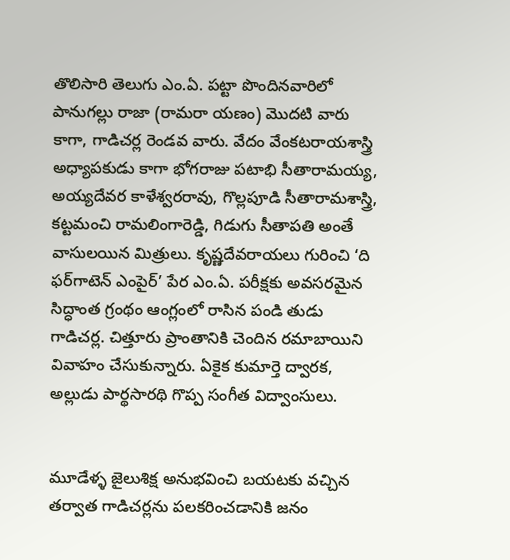తొలిసారి తెలుగు ఎం.ఏ. పట్టా పొందినవారిలో పానుగల్లు రాజా (రామరా యణం) మొదటి వారు కాగా, గాడిచర్ల రెండవ వారు. వేదం వేంకటరాయశాస్త్రి అధ్యాపకుడు కాగా భోగరాజు పటాభి సీతారామయ్య, అయ్యదేవర కాళేశ్వరరావు, గొల్లపూడి సీతారామశాస్త్రి, కట్టమంచి రామలింగారెడ్డి, గిడుగు సీతాపతి అంతే వాసులయిన మిత్రులు. కృష్ణదేవరాయలు గురించి ‘ది ఫర్‌గాటెన్‌ ఎంపైర్‌’ పేర ఎం.ఏ. పరీక్షకు అవసరమైన సిద్ధాంత గ్రంథం ఆంగ్లంలో రాసిన పండి తుడు గాడిచర్ల. చిత్తూరు ప్రాంతానికి చెందిన రమాబాయిని వివాహం చేసుకున్నారు. ఏకైక కుమార్తె ద్వారక, అల్లుడు పార్థసారథి గొప్ప సంగీత విద్వాంసులు.


మూడేళ్ళ జైలుశిక్ష అనుభవించి బయటకు వచ్చిన తర్వాత గాడిచర్లను పలకరించడానికి జనం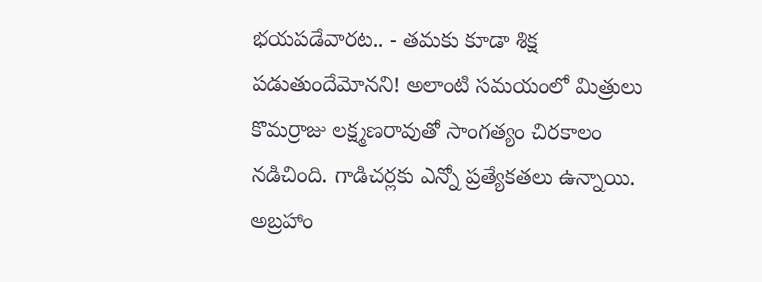భయపడేవారట.. - తమకు కూడా శిక్ష పడుతుందేమోనని! అలాంటి సమయంలో మిత్రులు కొమర్రాజు లక్ష్మణరావుతో సాంగత్యం చిరకాలం నడిచింది. గాడిచర్లకు ఎన్నో ప్రత్యేకతలు ఉన్నాయి. అబ్రహాం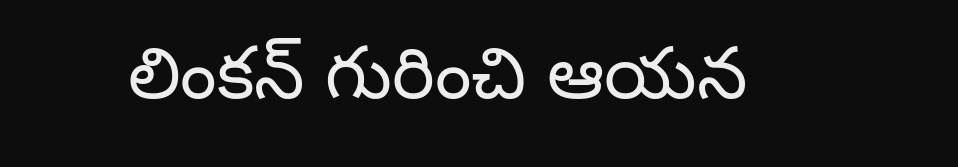లింకన్‌ గురించి ఆయన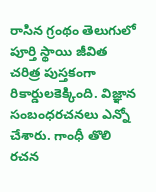రాసిన గ్రంథం తెలుగులో పూర్తి స్థాయి జీవిత చరిత్ర పుస్తకంగా రికార్డులకెక్కింది. విజ్ఞాన సంబంధరచనలు ఎన్నో చేశారు. గాంధీ తొలి రచన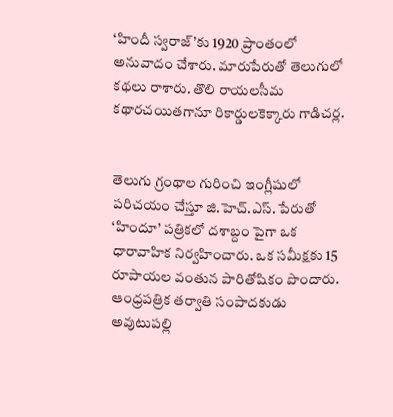‘హిందీ స్వరాజ్‌’కు 1920 ప్రాంతంలో అనువాదం చేశారు. మారుపేరుతో తెలుగులో కథలు రాశారు. తొలి రాయలసీమ కథారచయితగానూ రికార్డులకెక్కారు గాడిచర్ల.


తెలుగు గ్రంథాల గురించి ఇంగ్లీషులో పరిచయం చేస్తూ జి.హెచ్‌.ఎస్‌. పేరుతో ‘హిందూ’ పత్రికలో దశాబ్దం పైగా ఒక ధారావాహిక నిర్వహించారు. ఒక సమీక్షకు 15 రూపాయల వంతున పారితోషికం పొందారు. ఆంధ్రపత్రిక తర్వాతి సంపాదకుడు అవుటుపల్లి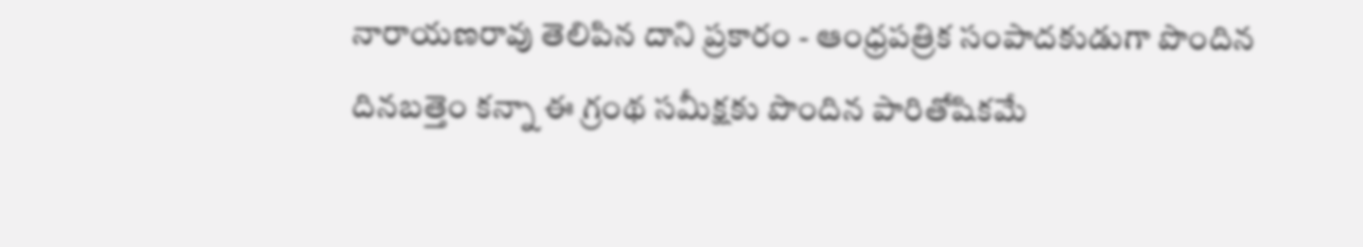నారాయణరావు తెలిపిన దాని ప్రకారం - ఆంధ్రపత్రిక సంపాదకుడుగా పొందిన దినబత్తెం కన్నా ఈ గ్రంథ సమీక్షకు పొందిన పారితోషికమే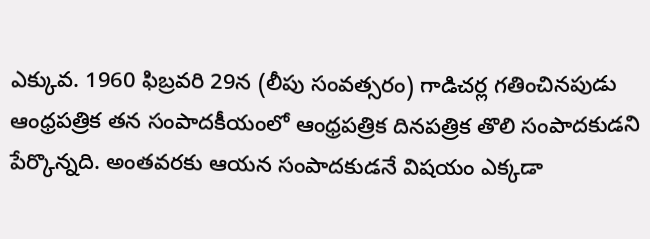ఎక్కువ. 1960 ఫిబ్రవరి 29న (లీపు సంవత్సరం) గాడిచర్ల గతించినపుడు ఆంధ్రపత్రిక తన సంపాదకీయంలో ఆంధ్రపత్రిక దినపత్రిక తొలి సంపాదకుడని పేర్కొన్నది. అంతవరకు ఆయన సంపాదకుడనే విషయం ఎక్కడా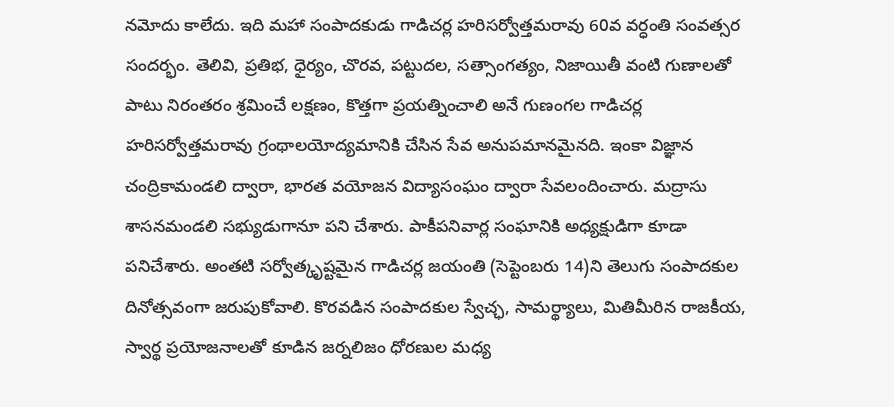నమోదు కాలేదు. ఇది మహా సంపాదకుడు గాడిచర్ల హరిసర్వోత్తమరావు 60వ వర్ధంతి సంవత్సర సందర్భం. తెలివి, ప్రతిభ, ధైర్యం, చొరవ, పట్టుదల, సత్సాంగత్యం, నిజాయితీ వంటి గుణాలతో పాటు నిరంతరం శ్రమించే లక్షణం, కొత్తగా ప్రయత్నించాలి అనే గుణంగల గాడిచర్ల హరిసర్వోత్తమరావు గ్రంథాలయోద్యమానికి చేసిన సేవ అనుపమానమైనది. ఇంకా విజ్ఞాన చంద్రికామండలి ద్వారా, భారత వయోజన విద్యాసంఘం ద్వారా సేవలందించారు. మద్రాసు శాసనమండలి సభ్యుడుగానూ పని చేశారు. పాకీపనివార్ల సంఘానికి అధ్యక్షుడిగా కూడా పనిచేశారు. అంతటి సర్వోత్కృష్టమైన గాడిచర్ల జయంతి (సెప్టెంబరు 14)ని తెలుగు సంపాదకుల దినోత్సవంగా జరుపుకోవాలి. కొరవడిన సంపాదకుల స్వేచ్ఛ, సామర్థ్యాలు, మితిమీరిన రాజకీయ, స్వార్థ ప్రయోజనాలతో కూడిన జర్నలిజం ధోరణుల మధ్య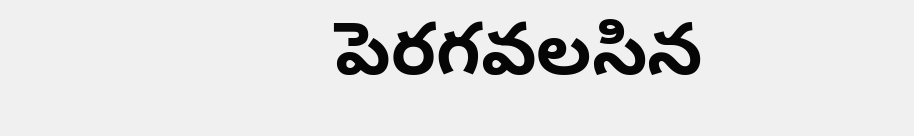పెరగవలసిన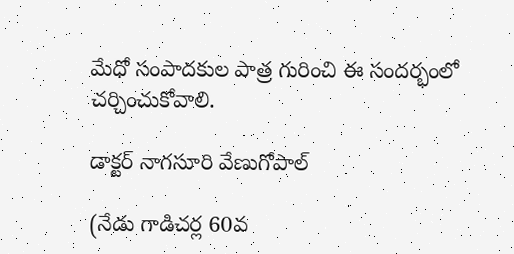మేధో సంపాదకుల పాత్ర గురించి ఈ సందర్భంలో చర్చించుకోవాలి.

డాక్టర్‌ నాగసూరి వేణుగోపాల్‌

(నేడు గాడిచర్ల 60వ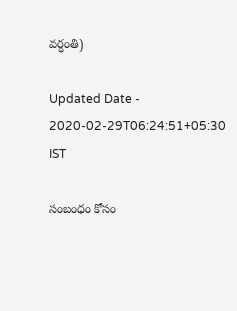వర్ధంతి)

Updated Date - 2020-02-29T06:24:51+05:30 IST

సంబంధం కోసం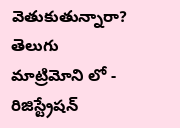వెతుకుతున్నారా? తెలుగు మాట్రిమోని లో - రిజిస్ట్రేషన్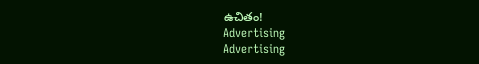ఉచితం!
Advertising
Advertising